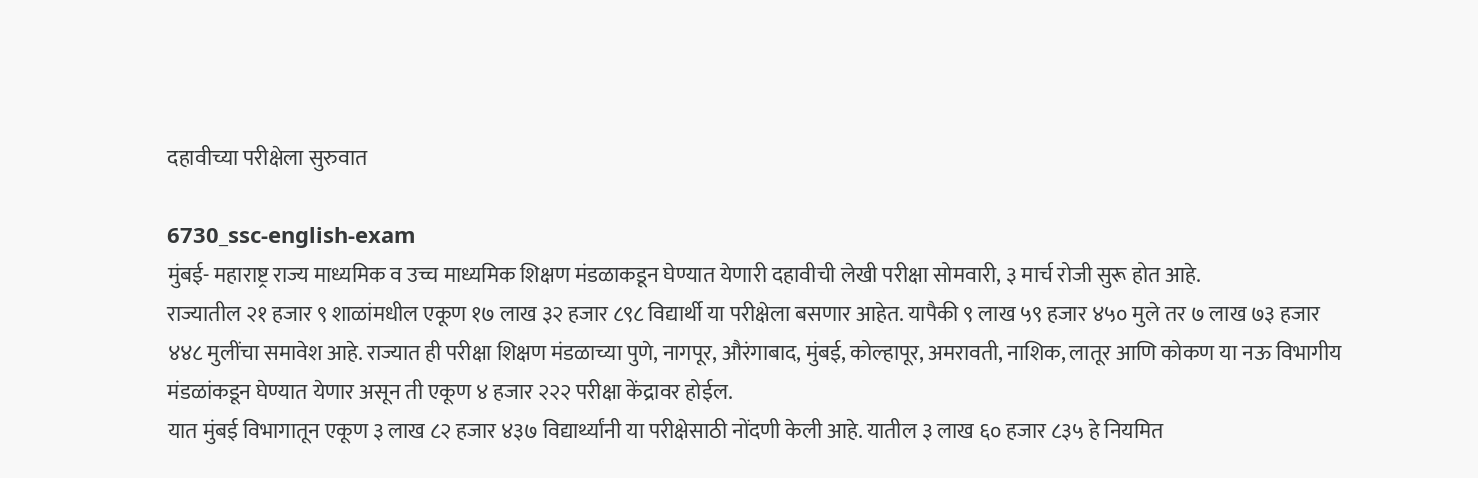दहावीच्या परीक्षेला सुरुवात

6730_ssc-english-exam
मुंबई- महाराष्ट्र राज्य माध्यमिक व उच्च माध्यमिक शिक्षण मंडळाकडून घेण्यात येणारी दहावीची लेखी परीक्षा सोमवारी, ३ मार्च रोजी सुरू होत आहे.
राज्यातील २१ हजार ९ शाळांमधील एकूण १७ लाख ३२ हजार ८९८ विद्यार्थी या परीक्षेला बसणार आहेत. यापैकी ९ लाख ५९ हजार ४५० मुले तर ७ लाख ७३ हजार ४४८ मुलींचा समावेश आहे. राज्यात ही परीक्षा शिक्षण मंडळाच्या पुणे, नागपूर, औरंगाबाद, मुंबई, कोल्हापूर, अमरावती, नाशिक, लातूर आणि कोकण या नऊ विभागीय मंडळांकडून घेण्यात येणार असून ती एकूण ४ हजार २२२ परीक्षा केंद्रावर होईल.
यात मुंबई विभागातून एकूण ३ लाख ८२ हजार ४३७ विद्यार्थ्यांनी या परीक्षेसाठी नोंदणी केली आहे. यातील ३ लाख ६० हजार ८३५ हे नियमित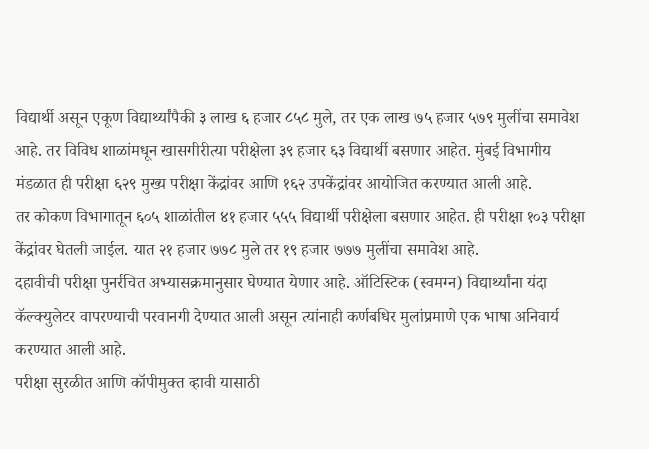विद्यार्थी असून एकूण विद्यार्थ्यांपैकी ३ लाख ६ हजार ८५८ मुले, तर एक लाख ७५ हजार ५७९ मुलींचा समावेश आहे. तर विविध शाळांमधून खासगीरीत्या परीक्षेला ३९ हजार ६३ विद्यार्थी बसणार आहेत. मुंबई विभागीय मंडळात ही परीक्षा ६२९ मुख्य परीक्षा केंद्रांवर आणि १६२ उपकेंद्रांवर आयोजित करण्यात आली आहे.
तर कोकण विभागातून ६०५ शाळांतील ४१ हजार ५५५ विद्यार्थी परीक्षेला बसणार आहेत. ही परीक्षा १०३ परीक्षा केंद्रांवर घेतली जाईल. यात २१ हजार ७७८ मुले तर १९ हजार ७७७ मुलींचा समावेश आहे.
दहावीची परीक्षा पुनर्रचित अभ्यासक्रमानुसार घेण्यात येणार आहे. ऑटिस्टिक (स्वमग्न) विद्यार्थ्यांना यंदा कॅल्क्युलेटर वापरण्याची परवानगी देण्यात आली असून त्यांनाही कर्णबधिर मुलांप्रमाणे एक भाषा अनिवार्य करण्यात आली आहे.
परीक्षा सुरळीत आणि कॉपीमुक्त व्हावी यासाठी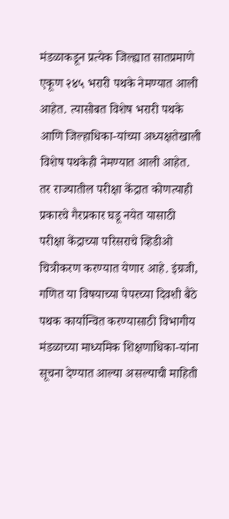मंडळाकडून प्रत्येक जिल्ह्यात सातप्रमाणे एकूण २४५ भरारी पथके नेमण्यात आली आहेत. त्यासोबत विशेष भरारी पथके आणि जिल्हाधिका-यांच्या अध्यक्षतेखाली विशेष पथकेही नेमण्यात आली आहेत. तर राज्यातील परीक्षा केंद्रात कोणत्याही प्रकारचे गैरप्रकार घडू नयेत यासाठी परीक्षा केंद्राच्या परिसराचे व्हिडीओ चित्रीकरण करण्यात येणार आहे. इंग्रजी, गणित या विषयाच्या पेपरच्या दिवशी बैठे पथक कार्यान्वित करण्यासाठी विभागीय मंडळाच्या माध्यमिक शिक्षणाधिका-यांना सूचना देण्यात आल्या असल्याची माहिती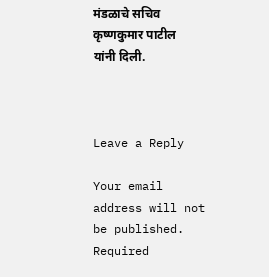मंडळाचे सचिव कृष्णकुमार पाटील यांनी दिली.



Leave a Reply

Your email address will not be published. Required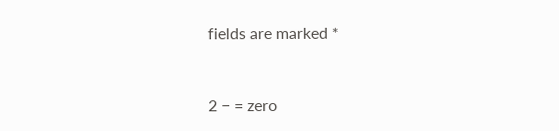fields are marked *


2 − = zero